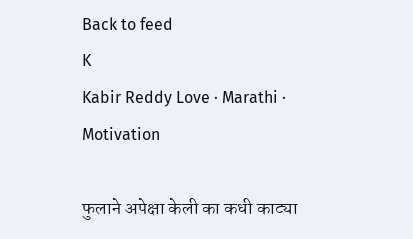Back to feed
K
Kabir Reddy Love · Marathi · Motivation

फुलाने अपेक्षा केली का कधी काट्या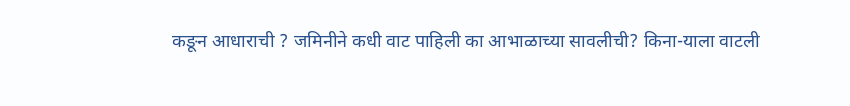कङून आधाराची ? जमिनीने कधी वाट पाहिली का आभाळाच्या सावलीची? किना-याला वाटली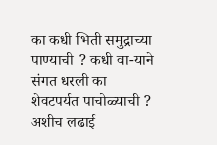का कधी भिती समुद्राच्या पाण्याची ? कधी वा-याने संगत धरली का शेवटपर्यत पाचोळ्याची ? अशीच लढाई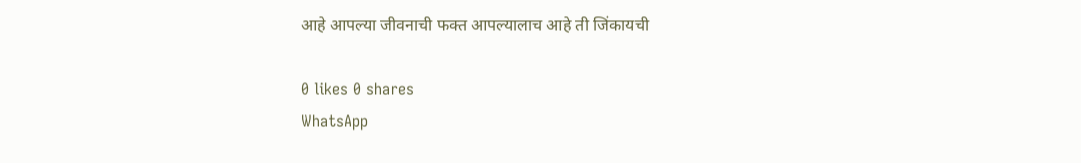आहे आपल्या जीवनाची फक्त आपल्यालाच आहे ती जिंकायची

0 likes 0 shares
WhatsApp